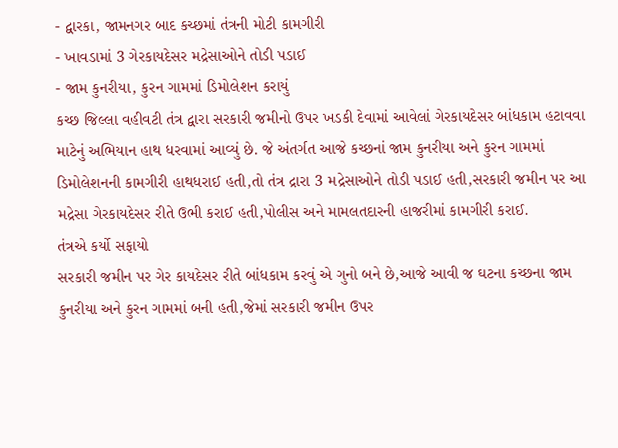- દ્વારકા, જામનગર બાદ કચ્છમાં તંત્રની મોટી કામગીરી
- ખાવડામાં 3 ગેરકાયદેસર મદ્રેસાઓને તોડી પડાઈ
- જામ કુનરીયા, કુરન ગામમાં ડિમોલેશન કરાયું
કચ્છ જિલ્લા વહીવટી તંત્ર દ્વારા સરકારી જમીનો ઉપર ખડકી દેવામાં આવેલાં ગેરકાયદેસર બાંધકામ હટાવવા માટેનું અભિયાન હાથ ધરવામાં આવ્યું છે. જે અંતર્ગત આજે કચ્છનાં જામ કુનરીયા અને કુરન ગામમાં ડિમોલેશનની કામગીરી હાથધરાઈ હતી,તો તંત્ર દ્રારા 3 મદ્રેસાઓને તોડી પડાઈ હતી,સરકારી જમીન પર આ મદ્રેસા ગેરકાયદેસર રીતે ઉભી કરાઈ હતી,પોલીસ અને મામલતદારની હાજરીમાં કામગીરી કરાઈ.
તંત્રએ કર્યો સફાયો
સરકારી જમીન પર ગેર કાયદેસર રીતે બાંધકામ કરવું એ ગુનો બને છે,આજે આવી જ ઘટના કચ્છના જામ કુનરીયા અને કુરન ગામમાં બની હતી,જેમાં સરકારી જમીન ઉપર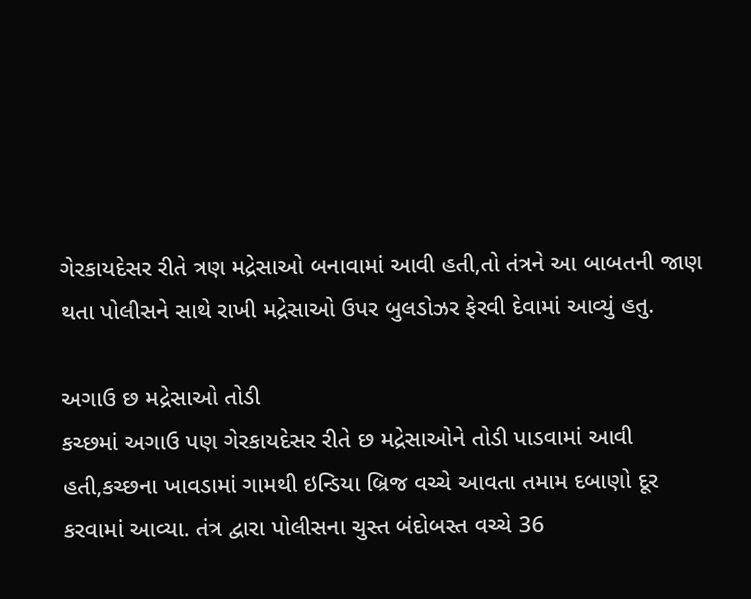ગેરકાયદેસર રીતે ત્રણ મદ્રેસાઓ બનાવામાં આવી હતી,તો તંત્રને આ બાબતની જાણ થતા પોલીસને સાથે રાખી મદ્રેસાઓ ઉપર બુલડોઝર ફેરવી દેવામાં આવ્યું હતુ.

અગાઉ છ મદ્રેસાઓ તોડી
કચ્છમાં અગાઉ પણ ગેરકાયદેસર રીતે છ મદ્રેસાઓને તોડી પાડવામાં આવી હતી,કચ્છના ખાવડામાં ગામથી ઇન્ડિયા બ્રિજ વચ્ચે આવતા તમામ દબાણો દૂર કરવામાં આવ્યા. તંત્ર દ્વારા પોલીસના ચુસ્ત બંદોબસ્ત વચ્ચે 36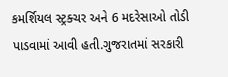કમર્શિયલ સ્ટ્રક્ચર અને 6 મદરેસાઓ તોડી પાડવામાં આવી હતી.ગુજરાતમાં સરકારી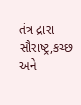તંત્ર દ્રારા સૌરાષ્ટ્ર,કચ્છ અને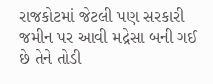રાજકોટમાં જેટલી પણ સરકારી જમીન પર આવી મદ્રેસા બની ગઈ છે તેને તોડી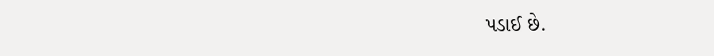પડાઈ છે.